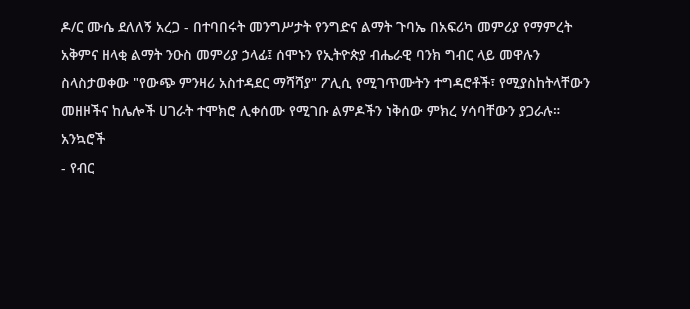ዶ/ር ሙሴ ደለለኝ አረጋ - በተባበሩት መንግሥታት የንግድና ልማት ጉባኤ በአፍሪካ መምሪያ የማምረት አቅምና ዘላቂ ልማት ንዑስ መምሪያ ኃላፊ፤ ሰሞኑን የኢትዮጵያ ብሔራዊ ባንክ ግብር ላይ መዋሉን ስላስታወቀው "የውጭ ምንዛሪ አስተዳደር ማሻሻያ" ፖሊሲ የሚገጥሙትን ተግዳሮቶች፣ የሚያስከትላቸውን መዘዞችና ከሌሎች ሀገራት ተሞክሮ ሊቀሰሙ የሚገቡ ልምዶችን ነቅሰው ምክረ ሃሳባቸውን ያጋራሉ።
አንኳሮች
- የብር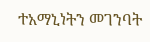ተአማኒነትን መገንባት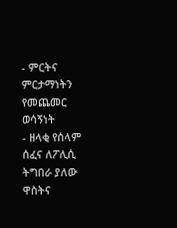- ምርትና ምርታማነትን የመጨመር ወሳኝነት
- ዘላቂ የሰላም ሰፈና ለፖሊሲ ትግበራ ያለው ዋስትና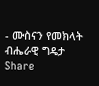- ሙስናን የመክላት ብሔራዊ ግዴታ
Share